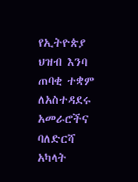የኢትዮጵያ ህዝብ እንባ ጠባቂ ተቋም ለአስተዳደሩ አመራሮችና ባለድርሻ አካላት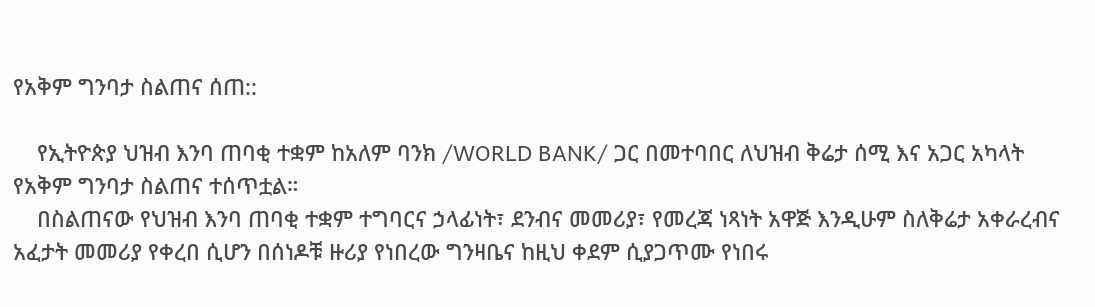የአቅም ግንባታ ስልጠና ሰጠ::

    የኢትዮጵያ ህዝብ እንባ ጠባቂ ተቋም ከአለም ባንክ /WORLD BANK/ ጋር በመተባበር ለህዝብ ቅሬታ ሰሚ እና አጋር አካላት የአቅም ግንባታ ስልጠና ተሰጥቷል።
    በስልጠናው የህዝብ እንባ ጠባቂ ተቋም ተግባርና ኃላፊነት፣ ደንብና መመሪያ፣ የመረጃ ነጻነት አዋጅ እንዲሁም ስለቅሬታ አቀራረብና አፈታት መመሪያ የቀረበ ሲሆን በሰነዶቹ ዙሪያ የነበረው ግንዛቤና ከዚህ ቀደም ሲያጋጥሙ የነበሩ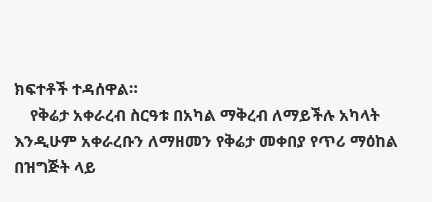ክፍተቶች ተዳሰዋል።
    የቅሬታ አቀራረብ ስርዓቱ በአካል ማቅረብ ለማይችሉ አካላት እንዲሁም አቀራረቡን ለማዘመን የቅሬታ መቀበያ የጥሪ ማዕከል በዝግጅት ላይ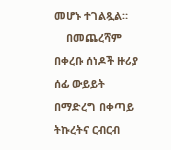መሆኑ ተገልጿል።
    በመጨረሻም በቀረቡ ሰነዶች ዙሪያ ሰፊ ውይይት በማድረግ በቀጣይ ትኩረትና ርብርብ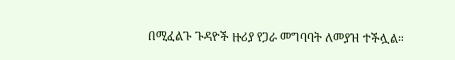በሚፈልጉ ጉዳዮች ዙሪያ የጋራ መግባባት ለመያዝ ተችሏል።